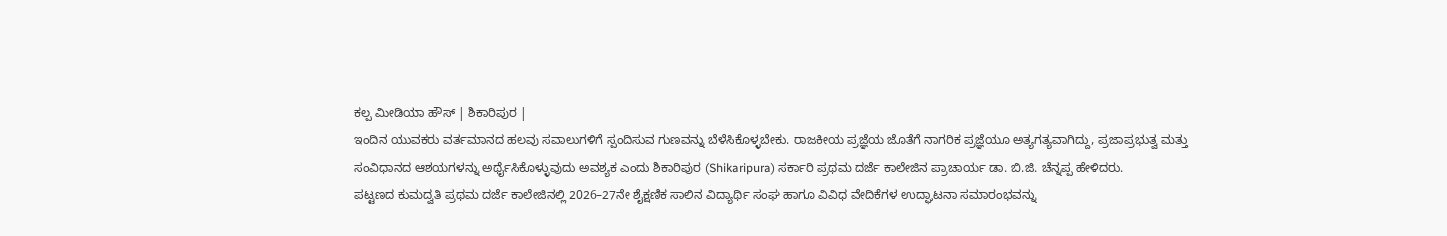ಕಲ್ಪ ಮೀಡಿಯಾ ಹೌಸ್ | ಶಿಕಾರಿಪುರ |
ಇಂದಿನ ಯುವಕರು ವರ್ತಮಾನದ ಹಲವು ಸವಾಲುಗಳಿಗೆ ಸ್ಪಂದಿಸುವ ಗುಣವನ್ನು ಬೆಳೆಸಿಕೊಳ್ಳಬೇಕು. ರಾಜಕೀಯ ಪ್ರಜ್ಞೆಯ ಜೊತೆಗೆ ನಾಗರಿಕ ಪ್ರಜ್ಞೆಯೂ ಅತ್ಯಗತ್ಯವಾಗಿದ್ದು, ಪ್ರಜಾಪ್ರಭುತ್ವ ಮತ್ತು ಸಂವಿಧಾನದ ಆಶಯಗಳನ್ನು ಅರ್ಥೈಸಿಕೊಳ್ಳುವುದು ಅವಶ್ಯಕ ಎಂದು ಶಿಕಾರಿಪುರ (Shikaripura) ಸರ್ಕಾರಿ ಪ್ರಥಮ ದರ್ಜೆ ಕಾಲೇಜಿನ ಪ್ರಾಚಾರ್ಯ ಡಾ. ಬಿ.ಜಿ. ಚೆನ್ನಪ್ಪ ಹೇಳಿದರು.
ಪಟ್ಟಣದ ಕುಮದ್ವತಿ ಪ್ರಥಮ ದರ್ಜೆ ಕಾಲೇಜಿನಲ್ಲಿ 2026–27ನೇ ಶೈಕ್ಷಣಿಕ ಸಾಲಿನ ವಿದ್ಯಾರ್ಥಿ ಸಂಘ ಹಾಗೂ ವಿವಿಧ ವೇದಿಕೆಗಳ ಉದ್ಘಾಟನಾ ಸಮಾರಂಭವನ್ನು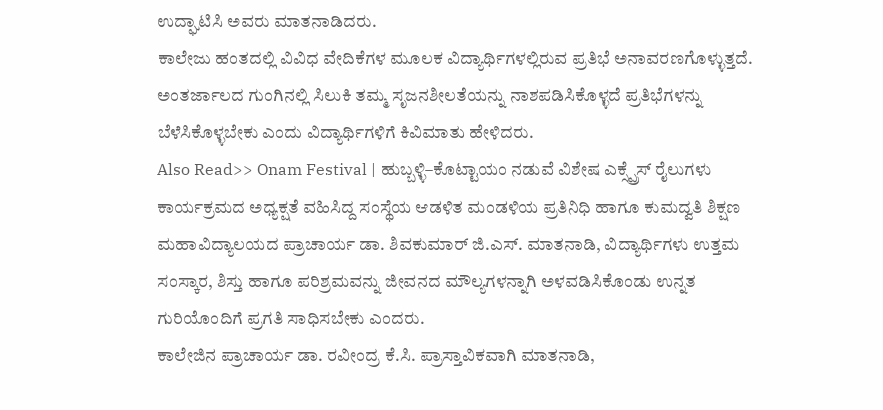ಉದ್ಘಾಟಿಸಿ ಅವರು ಮಾತನಾಡಿದರು.
ಕಾಲೇಜು ಹಂತದಲ್ಲಿ ವಿವಿಧ ವೇದಿಕೆಗಳ ಮೂಲಕ ವಿದ್ಯಾರ್ಥಿಗಳಲ್ಲಿರುವ ಪ್ರತಿಭೆ ಅನಾವರಣಗೊಳ್ಳುತ್ತದೆ. ಅಂತರ್ಜಾಲದ ಗುಂಗಿನಲ್ಲಿ ಸಿಲುಕಿ ತಮ್ಮ ಸೃಜನಶೀಲತೆಯನ್ನು ನಾಶಪಡಿಸಿಕೊಳ್ಳದೆ ಪ್ರತಿಭೆಗಳನ್ನು ಬೆಳೆಸಿಕೊಳ್ಳಬೇಕು ಎಂದು ವಿದ್ಯಾರ್ಥಿಗಳಿಗೆ ಕಿವಿಮಾತು ಹೇಳಿದರು.
Also Read>> Onam Festival | ಹುಬ್ಬಳ್ಳಿ–ಕೊಟ್ಟಾಯಂ ನಡುವೆ ವಿಶೇಷ ಎಕ್ಸ್ಪ್ರೆಸ್ ರೈಲುಗಳು
ಕಾರ್ಯಕ್ರಮದ ಅಧ್ಯಕ್ಷತೆ ವಹಿಸಿದ್ದ ಸಂಸ್ಥೆಯ ಆಡಳಿತ ಮಂಡಳಿಯ ಪ್ರತಿನಿಧಿ ಹಾಗೂ ಕುಮದ್ವತಿ ಶಿಕ್ಷಣ ಮಹಾವಿದ್ಯಾಲಯದ ಪ್ರಾಚಾರ್ಯ ಡಾ. ಶಿವಕುಮಾರ್ ಜಿ.ಎಸ್. ಮಾತನಾಡಿ, ವಿದ್ಯಾರ್ಥಿಗಳು ಉತ್ತಮ ಸಂಸ್ಕಾರ, ಶಿಸ್ತು ಹಾಗೂ ಪರಿಶ್ರಮವನ್ನು ಜೀವನದ ಮೌಲ್ಯಗಳನ್ನಾಗಿ ಅಳವಡಿಸಿಕೊಂಡು ಉನ್ನತ ಗುರಿಯೊಂದಿಗೆ ಪ್ರಗತಿ ಸಾಧಿಸಬೇಕು ಎಂದರು.
ಕಾಲೇಜಿನ ಪ್ರಾಚಾರ್ಯ ಡಾ. ರವೀಂದ್ರ ಕೆ.ಸಿ. ಪ್ರಾಸ್ತಾವಿಕವಾಗಿ ಮಾತನಾಡಿ,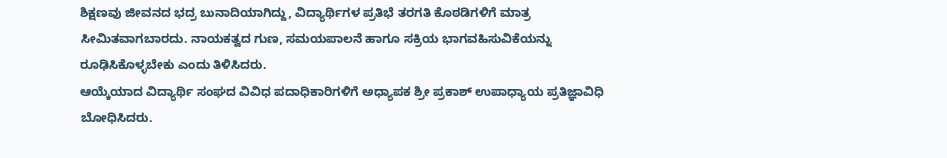ಶಿಕ್ಷಣವು ಜೀವನದ ಭದ್ರ ಬುನಾದಿಯಾಗಿದ್ದು, ವಿದ್ಯಾರ್ಥಿಗಳ ಪ್ರತಿಭೆ ತರಗತಿ ಕೊಠಡಿಗಳಿಗೆ ಮಾತ್ರ ಸೀಮಿತವಾಗಬಾರದು. ನಾಯಕತ್ವದ ಗುಣ, ಸಮಯಪಾಲನೆ ಹಾಗೂ ಸಕ್ರಿಯ ಭಾಗವಹಿಸುವಿಕೆಯನ್ನು ರೂಢಿಸಿಕೊಳ್ಳಬೇಕು ಎಂದು ತಿಳಿಸಿದರು.
ಆಯ್ಕೆಯಾದ ವಿದ್ಯಾರ್ಥಿ ಸಂಘದ ವಿವಿಧ ಪದಾಧಿಕಾರಿಗಳಿಗೆ ಅಧ್ಯಾಪಕ ಶ್ರೀ ಪ್ರಕಾಶ್ ಉಪಾಧ್ಯಾಯ ಪ್ರತಿಜ್ಞಾವಿಧಿ ಬೋಧಿಸಿದರು.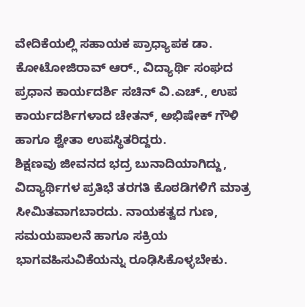ವೇದಿಕೆಯಲ್ಲಿ ಸಹಾಯಕ ಪ್ರಾಧ್ಯಾಪಕ ಡಾ. ಕೋಟೋಜಿರಾವ್ ಆರ್., ವಿದ್ಯಾರ್ಥಿ ಸಂಘದ ಪ್ರಧಾನ ಕಾರ್ಯದರ್ಶಿ ಸಚಿನ್ ವಿ.ಎಚ್., ಉಪ ಕಾರ್ಯದರ್ಶಿಗಳಾದ ಚೇತನ್, ಅಭಿಷೇಕ್ ಗೌಳಿ ಹಾಗೂ ಶ್ವೇತಾ ಉಪಸ್ಥಿತರಿದ್ದರು.
ಶಿಕ್ಷಣವು ಜೀವನದ ಭದ್ರ ಬುನಾದಿಯಾಗಿದ್ದು, ವಿದ್ಯಾರ್ಥಿಗಳ ಪ್ರತಿಭೆ ತರಗತಿ ಕೊಠಡಿಗಳಿಗೆ ಮಾತ್ರ ಸೀಮಿತವಾಗಬಾರದು. ನಾಯಕತ್ವದ ಗುಣ, ಸಮಯಪಾಲನೆ ಹಾಗೂ ಸಕ್ರಿಯ ಭಾಗವಹಿಸುವಿಕೆಯನ್ನು ರೂಢಿಸಿಕೊಳ್ಳಬೇಕು.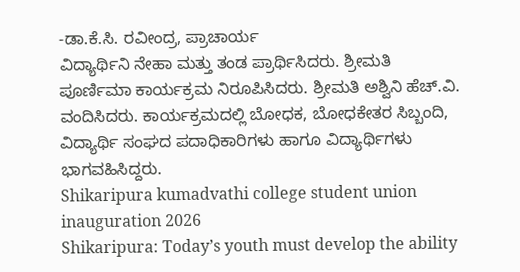-ಡಾ.ಕೆ.ಸಿ. ರವೀಂದ್ರ, ಪ್ರಾಚಾರ್ಯ
ವಿದ್ಯಾರ್ಥಿನಿ ನೇಹಾ ಮತ್ತು ತಂಡ ಪ್ರಾರ್ಥಿಸಿದರು. ಶ್ರೀಮತಿ ಪೂರ್ಣಿಮಾ ಕಾರ್ಯಕ್ರಮ ನಿರೂಪಿಸಿದರು. ಶ್ರೀಮತಿ ಅಶ್ವಿನಿ ಹೆಚ್.ವಿ. ವಂದಿಸಿದರು. ಕಾರ್ಯಕ್ರಮದಲ್ಲಿ ಬೋಧಕ, ಬೋಧಕೇತರ ಸಿಬ್ಬಂದಿ, ವಿದ್ಯಾರ್ಥಿ ಸಂಘದ ಪದಾಧಿಕಾರಿಗಳು ಹಾಗೂ ವಿದ್ಯಾರ್ಥಿಗಳು ಭಾಗವಹಿಸಿದ್ದರು.
Shikaripura kumadvathi college student union inauguration 2026
Shikaripura: Today’s youth must develop the ability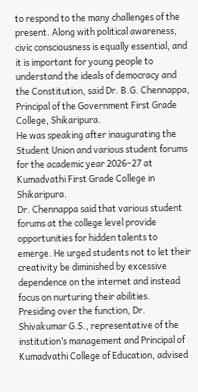to respond to the many challenges of the present. Along with political awareness, civic consciousness is equally essential, and it is important for young people to understand the ideals of democracy and the Constitution, said Dr. B.G. Chennappa, Principal of the Government First Grade College, Shikaripura.
He was speaking after inaugurating the Student Union and various student forums for the academic year 2026–27 at Kumadvathi First Grade College in Shikaripura.
Dr. Chennappa said that various student forums at the college level provide opportunities for hidden talents to emerge. He urged students not to let their creativity be diminished by excessive dependence on the internet and instead focus on nurturing their abilities.
Presiding over the function, Dr. Shivakumar G.S., representative of the institution’s management and Principal of Kumadvathi College of Education, advised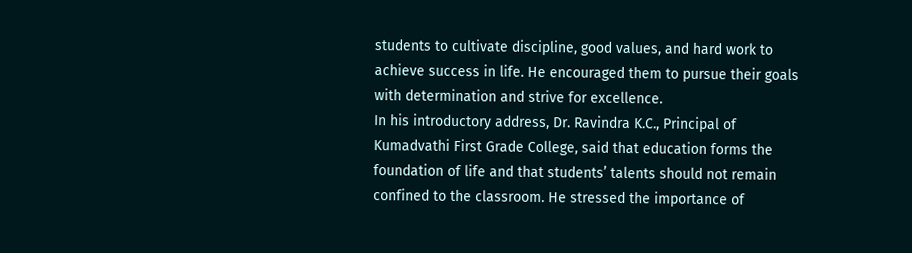students to cultivate discipline, good values, and hard work to achieve success in life. He encouraged them to pursue their goals with determination and strive for excellence.
In his introductory address, Dr. Ravindra K.C., Principal of Kumadvathi First Grade College, said that education forms the foundation of life and that students’ talents should not remain confined to the classroom. He stressed the importance of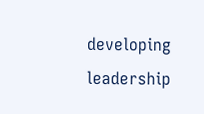developing leadership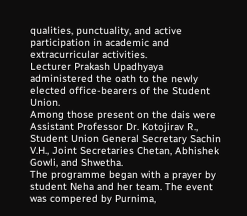qualities, punctuality, and active participation in academic and extracurricular activities.
Lecturer Prakash Upadhyaya administered the oath to the newly elected office-bearers of the Student Union.
Among those present on the dais were Assistant Professor Dr. Kotojirav R., Student Union General Secretary Sachin V.H., Joint Secretaries Chetan, Abhishek Gowli, and Shwetha.
The programme began with a prayer by student Neha and her team. The event was compered by Purnima,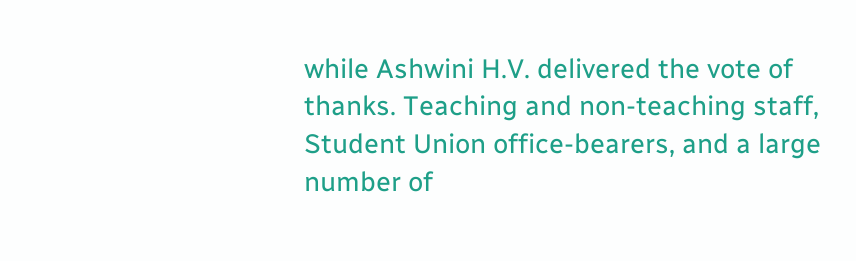while Ashwini H.V. delivered the vote of thanks. Teaching and non-teaching staff, Student Union office-bearers, and a large number of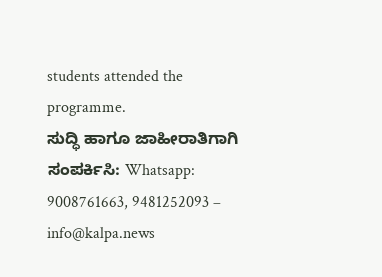students attended the programme.
ಸುದ್ಧಿ ಹಾಗೂ ಜಾಹೀರಾತಿಗಾಗಿ ಸಂಪರ್ಕಿಸಿ: Whatsapp: 9008761663, 9481252093 – info@kalpa.news